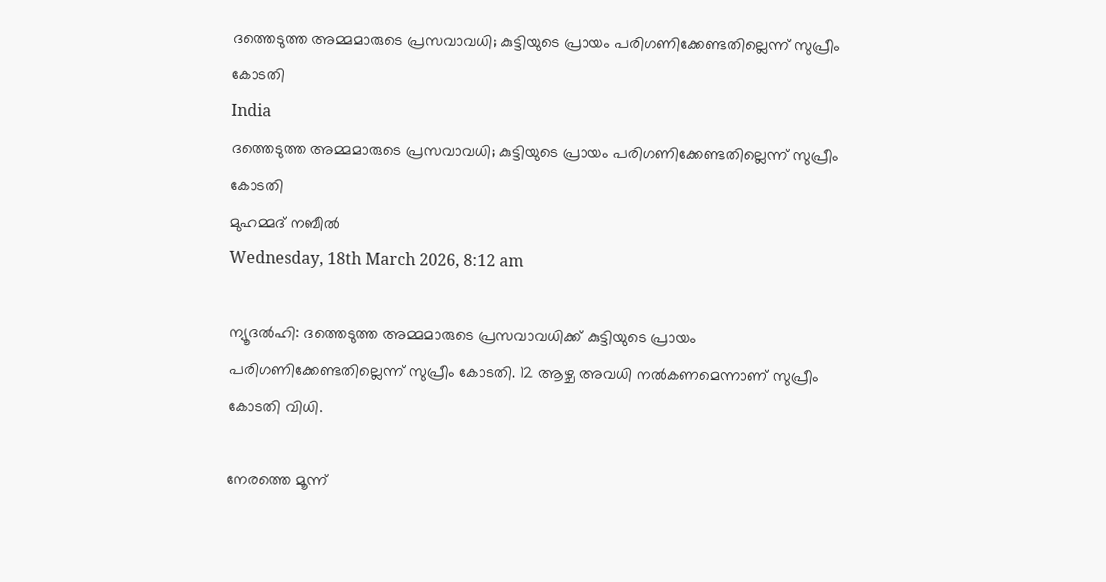ദത്തെടുത്ത അമ്മമാരുടെ പ്രസവാവധി; കുട്ടിയുടെ പ്രായം പരിഗണിക്കേണ്ടതില്ലെന്ന് സുപ്രീം കോടതി
India
ദത്തെടുത്ത അമ്മമാരുടെ പ്രസവാവധി; കുട്ടിയുടെ പ്രായം പരിഗണിക്കേണ്ടതില്ലെന്ന് സുപ്രീം കോടതി
മുഹമ്മദ് നബീല്‍
Wednesday, 18th March 2026, 8:12 am

ന്യൂദൽഹി: ദത്തെടുത്ത അമ്മമാരുടെ പ്രസവാവധിക്ക് കുട്ടിയുടെ പ്രായം പരിഗണിക്കേണ്ടതില്ലെന്ന് സുപ്രീം കോടതി. 12 ആഴ്ച അവധി നൽകണമെന്നാണ് സുപ്രീം കോടതി വിധി.

നേരത്തെ മൂന്ന്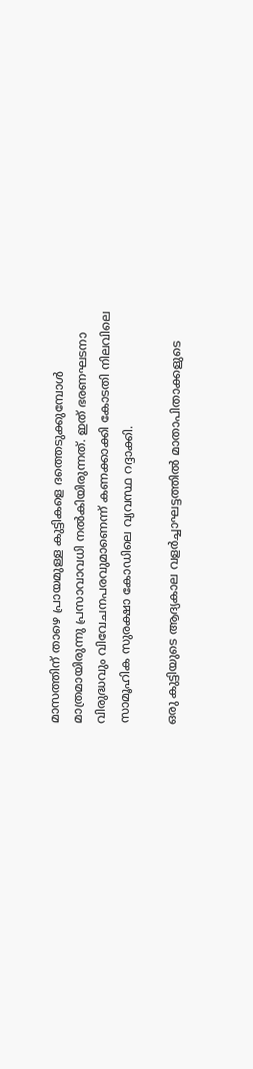മാസത്തിന്‌ താഴെ പ്രായമുള്ള കുട്ടികളെ ദത്തെടുക്കുമ്പോൾ മാത്രമായിരുന്നു പ്രസാവാവധി നൽകിയിരുന്നത്. ഇത് ഭരണഘടനാ വിരുദ്ധവും വിവേചനപരവുമാണെന്ന് കണക്കാക്കി കോടതി നിലവിലെ സാമൂഹിക സുരക്ഷാ കോഡിലെ വ്യവസ്ഥ റദ്ദാക്കി.

ഒരു കുട്ടിയുടെ ആദ്യകാല വളർച്ചാഘട്ടത്തിൽ മാതാപിതാക്കളുടെ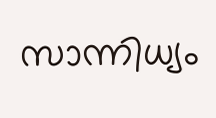സാന്നിധ്യം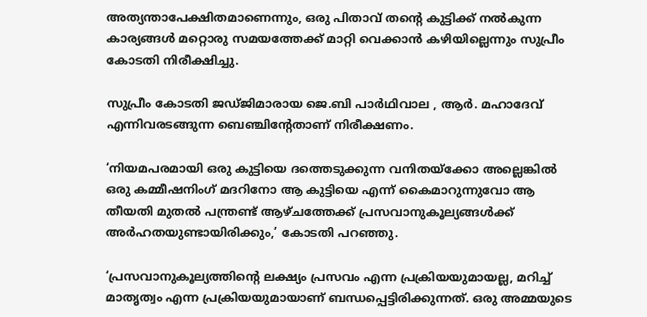അത്യന്താപേക്ഷിതമാണെന്നും, ഒരു പിതാവ് തന്റെ കുട്ടിക്ക് നൽകുന്ന കാര്യങ്ങൾ മറ്റൊരു സമയത്തേക്ക് മാറ്റി വെക്കാൻ കഴിയില്ലെന്നും സുപ്രീം കോടതി നിരീക്ഷിച്ചു.

സുപ്രീം കോടതി ജഡ്ജിമാരായ ജെ.ബി പാർഥിവാല , ആർ. മഹാദേവ് എന്നിവരടങ്ങുന്ന ബെഞ്ചിന്റേതാണ് നിരീക്ഷണം.

‘നിയമപരമായി ഒരു കുട്ടിയെ ദത്തെടുക്കുന്ന വനിതയ്ക്കോ അല്ലെങ്കിൽ ഒരു കമ്മീഷനിംഗ് മദറിനോ ആ കുട്ടിയെ എന്ന് കൈമാറുന്നുവോ ആ തീയതി മുതൽ പന്ത്രണ്ട് ആഴ്ചത്തേക്ക് പ്രസവാനുകൂല്യങ്ങൾക്ക് അർഹതയുണ്ടായിരിക്കും,’ കോടതി പറഞ്ഞു.

‘പ്രസവാനുകൂല്യത്തിന്റെ ലക്ഷ്യം പ്രസവം എന്ന പ്രക്രിയയുമായല്ല, മറിച്ച് മാതൃത്വം എന്ന പ്രക്രിയയുമായാണ് ബന്ധപ്പെട്ടിരിക്കുന്നത്. ഒരു അമ്മയുടെ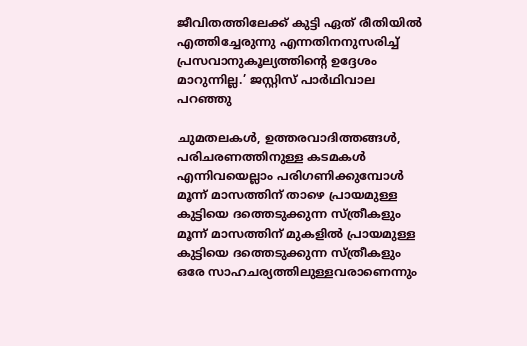ജീവിതത്തിലേക്ക് കുട്ടി ഏത് രീതിയിൽ എത്തിച്ചേരുന്നു എന്നതിനനുസരിച്ച് പ്രസവാനുകൂല്യത്തിന്റെ ഉദ്ദേശം മാറുന്നില്ല.’ ജസ്റ്റിസ് പാർഥിവാല പറഞ്ഞു

ചുമതലകൾ, ഉത്തരവാദിത്തങ്ങൾ, പരിചരണത്തിനുള്ള കടമകൾ എന്നിവയെല്ലാം പരിഗണിക്കുമ്പോൾ മൂന്ന് മാസത്തിന് താഴെ പ്രായമുള്ള കുട്ടിയെ ദത്തെടുക്കുന്ന സ്ത്രീകളും മൂന്ന് മാസത്തിന് മുകളിൽ പ്രായമുള്ള കുട്ടിയെ ദത്തെടുക്കുന്ന സ്ത്രീകളും ഒരേ സാഹചര്യത്തിലുള്ളവരാണെന്നും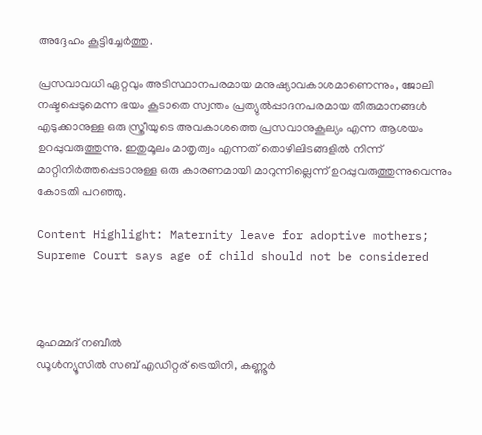അദ്ദേഹം കൂട്ടിച്ചേർത്തു.

പ്രസവാവധി ഏറ്റവും അടിസ്ഥാനപരമായ മനുഷ്യാവകാശമാണെന്നും, ജോലി നഷ്ടപ്പെടുമെന്ന ഭയം കൂടാതെ സ്വന്തം പ്രത്യുൽപ്പാദനപരമായ തീരുമാനങ്ങൾ എടുക്കാനുള്ള ഒരു സ്ത്രീയുടെ അവകാശത്തെ പ്രസവാനുകൂല്യം എന്ന ആശയം ഉറപ്പുവരുത്തുന്നു. ഇതുമൂലം മാതൃത്വം എന്നത് തൊഴിലിടങ്ങളിൽ നിന്ന് മാറ്റിനിർത്തപ്പെടാനുള്ള ഒരു കാരണമായി മാറുന്നില്ലെന്ന് ഉറപ്പുവരുത്തുന്നുവെന്നും കോടതി പറഞ്ഞു.

Content Highlight: Maternity leave for adoptive mothers; Supreme Court says age of child should not be considered



മുഹമ്മദ് നബീല്‍
ഡൂള്‍ന്യൂസില്‍ സബ് എഡിറ്റര് ട്രെയിനി, കണ്ണൂർ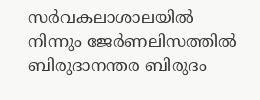സര്‍വകലാശാലയില്‍ നിന്നും ജേര്‍ണലിസത്തില്‍ ബിരുദാനന്തര ബിരുദം